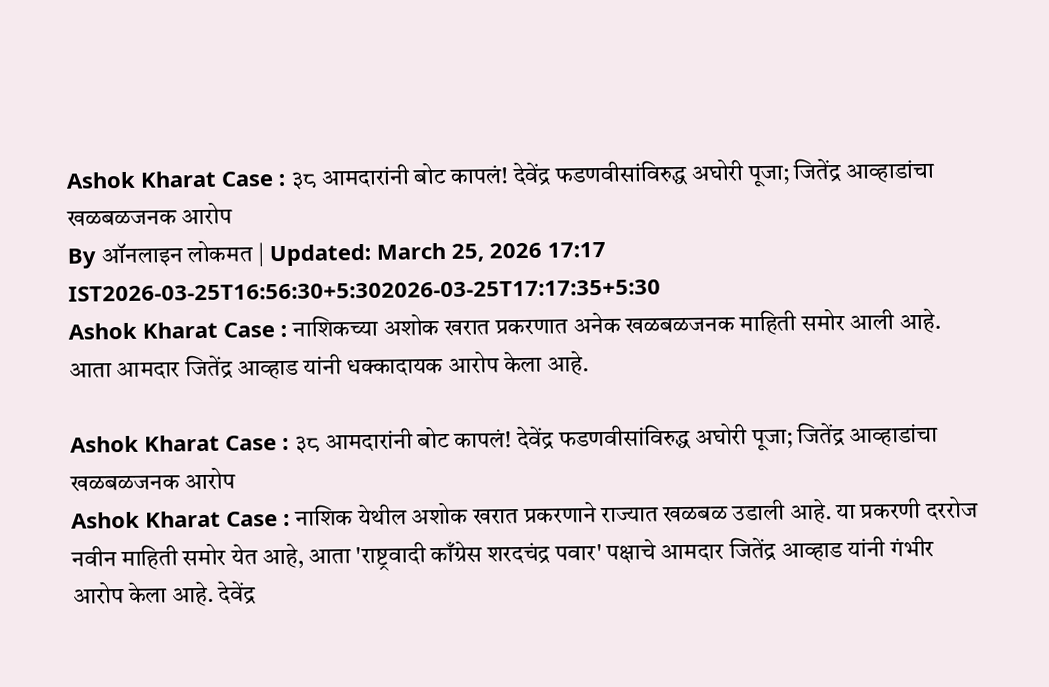Ashok Kharat Case : ३८ आमदारांनी बोट कापलं! देवेंद्र फडणवीसांविरुद्ध अघोरी पूजा; जितेंद्र आव्हाडांचा खळबळजनक आरोप
By ऑनलाइन लोकमत | Updated: March 25, 2026 17:17 IST2026-03-25T16:56:30+5:302026-03-25T17:17:35+5:30
Ashok Kharat Case : नाशिकच्या अशोक खरात प्रकरणात अनेक खळबळजनक माहिती समोर आली आहे. आता आमदार जितेंद्र आव्हाड यांनी धक्कादायक आरोप केला आहे.

Ashok Kharat Case : ३८ आमदारांनी बोट कापलं! देवेंद्र फडणवीसांविरुद्ध अघोरी पूजा; जितेंद्र आव्हाडांचा खळबळजनक आरोप
Ashok Kharat Case : नाशिक येथील अशोक खरात प्रकरणाने राज्यात खळबळ उडाली आहे. या प्रकरणी दररोज नवीन माहिती समोर येत आहे, आता 'राष्ट्रवादी काँग्रेस शरदचंद्र पवार' पक्षाचे आमदार जितेंद्र आव्हाड यांनी गंभीर आरोप केला आहे. देवेंद्र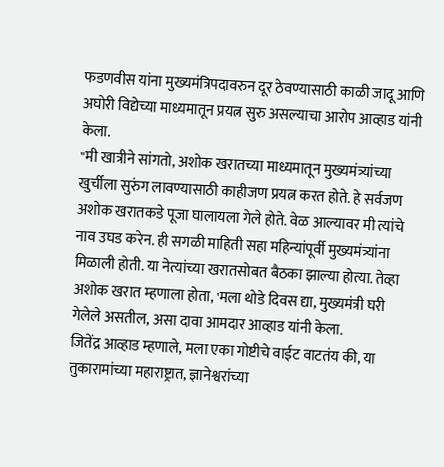फडणवीस यांना मुख्यमंत्रिपदावरुन दूर ठेवण्यासाठी काळी जादू आणि अघोरी विद्येच्या माध्यमातून प्रयत्न सुरु असल्याचा आरोप आव्हाड यांनी केला.
"मी खात्रीने सांगतो, अशोक खरातच्या माध्यमातून मुख्यमंत्र्यांच्या खुर्चीला सुरुंग लावण्यासाठी काहीजण प्रयत्न करत होते. हे सर्वजण अशोक खरातकडे पूजा घालायला गेले होते. वेळ आल्यावर मी त्यांचे नाव उघड करेन. ही सगळी माहिती सहा महिन्यांपूर्वी मुख्यमंत्र्यांना मिळाली होती. या नेत्यांच्या खरातसोबत बैठका झाल्या होत्या. तेव्हा अशोक खरात म्हणाला होता, 'मला थोडे दिवस द्या, मुख्यमंत्री घरी गेलेले असतील, असा दावा आमदार आव्हाड यांनी केला.
जितेंद्र आव्हाड म्हणाले, मला एका गोष्टीचे वाईट वाटतंय की, या तुकारामांच्या महाराष्ट्रात, ज्ञानेश्वरांच्या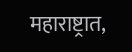महाराष्ट्रात,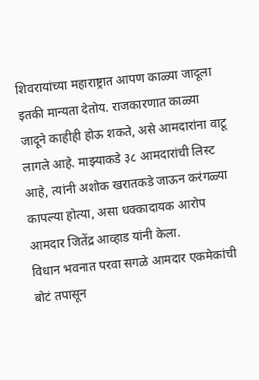शिवरायांच्या महाराष्ट्रात आपण काळ्या जादूला इतकी मान्यता देतोय. राजकारणात काळ्या जादूने काहीही होऊ शकते, असे आमदारांना वाटू लागले आहे. माझ्याकडे ३८ आमदारांची लिस्ट आहे, त्यांनी अशोक खरातकडे जाऊन करंगळ्या कापल्या होत्या, असा धक्कादायक आरोप आमदार जितेंद्र आव्हाड यांनी केला.
विधान भवनात परवा सगळे आमदार एकमेकांची बोटं तपासून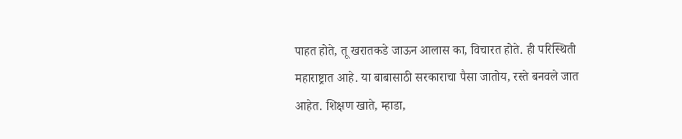पाहत होते, तू खरातकडे जाऊन आलास का, विचारत होते. ही परिस्थिती महाराष्ट्रात आहे. या बाबासाठी सरकाराचा पैसा जातोय, रस्ते बनवले जात आहेत. शिक्षण खाते, म्हाडा,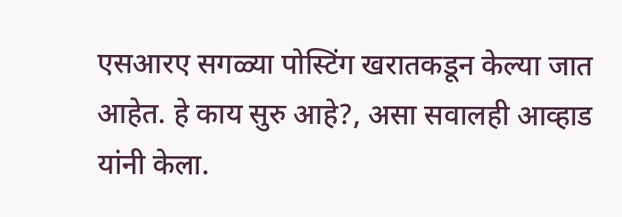एसआरए सगळ्या पोस्टिंग खरातकडून केल्या जात आहेत. हे काय सुरु आहे?, असा सवालही आव्हाड यांनी केला.